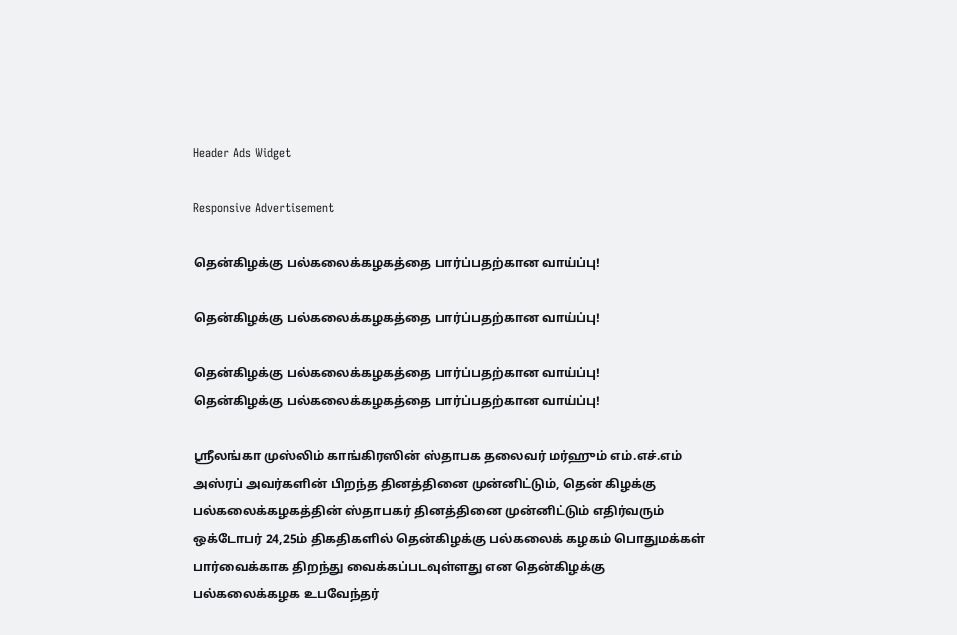Header Ads Widget

Responsive Advertisement

தென்கிழக்கு பல்கலைக்கழகத்தை பார்ப்பதற்கான வாய்ப்பு!

தென்கிழக்கு பல்கலைக்கழகத்தை பார்ப்பதற்கான வாய்ப்பு!

தென்கிழக்கு பல்கலைக்கழகத்தை பார்ப்பதற்கான வாய்ப்பு!
தென்கிழக்கு பல்கலைக்கழகத்தை பார்ப்பதற்கான வாய்ப்பு!

ஸ்ரீலங்கா முஸ்லிம் காங்கிரஸின் ஸ்தாபக தலைவர் மர்ஹும் எம்.எச்.எம் அஸ்ரப் அவர்களின் பிறந்த தினத்தினை முன்னிட்டும், தென் கிழக்கு பல்கலைக்கழகத்தின் ஸ்தாபகர் தினத்தினை முன்னிட்டும் எதிர்வரும் ஒக்டோபர் 24,25ம் திகதிகளில் தென்கிழக்கு பல்கலைக் கழகம் பொதுமக்கள் பார்வைக்காக திறந்து வைக்கப்படவுள்ளது என தென்கிழக்கு பல்கலைக்கழக உபவேந்தர்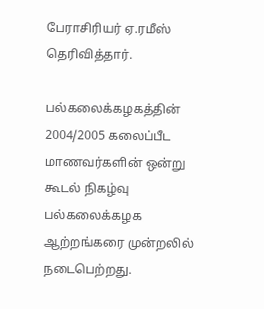பேராசிரியர் ஏ.ரமீஸ் தெரிவித்தார்.

பல்கலைக்கழகத்தின் 2004/2005 கலைப்பீட மாணவர்களின் ஒன்று கூடல் நிகழ்வு பல்கலைக்கழக ஆற்றங்கரை முன்றலில் நடைபெற்றது.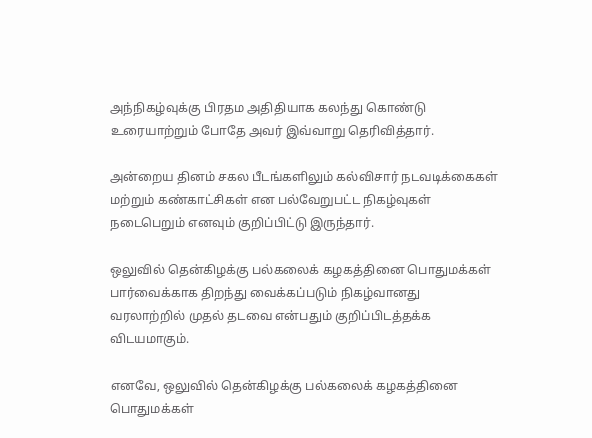அந்நிகழ்வுக்கு பிரதம அதிதியாக கலந்து கொண்டு உரையாற்றும் போதே அவர் இவ்வாறு தெரிவித்தார்.

அன்றைய தினம் சகல பீடங்களிலும் கல்விசார் நடவடிக்கைகள் மற்றும் கண்காட்சிகள் என பல்வேறுபட்ட நிகழ்வுகள் நடைபெறும் எனவும் குறிப்பிட்டு இருந்தார்.

ஒலுவில் தென்கிழக்கு பல்கலைக் கழகத்தினை பொதுமக்கள் பார்வைக்காக திறந்து வைக்கப்படும் நிகழ்வானது வரலாற்றில் முதல் தடவை என்பதும் குறிப்பிடத்தக்க விடயமாகும்.

எனவே, ஒலுவில் தென்கிழக்கு பல்கலைக் கழகத்தினை பொதுமக்கள்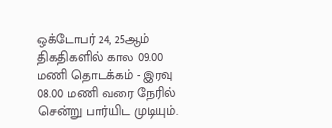ஒக்டோபர் 24, 25ஆம் திகதிகளில் கால 09.00 மணி தொடக்கம் - இரவு 08.00 மணி வரை நேரில் சென்று பார்யிட முடியும்.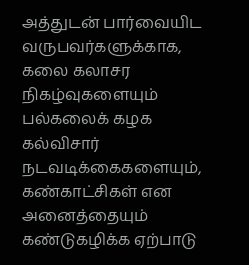அத்துடன் பார்வையிட வருபவர்களுக்காக, கலை கலாசர நிகழ்வுகளையும் பல்கலைக் கழக கல்விசார் நடவடிக்கைகளையும், கண்காட்சிகள் என அனைத்தையும் கண்டுகழிக்க ஏற்பாடு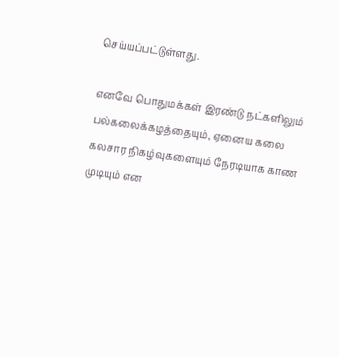செய்யப்பட்டுள்ளது.

எனவே பொதுமக்கள் இரண்டு நட்களிலும் பல்கலைக்கழத்தையும், ஏனைய கலை கலசார நிகழ்வுகளையும் நேரடியாக காண முடியும் என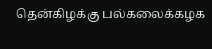தென்கிழக்கு பல்கலைக்கழக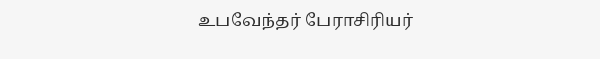உபவேந்தர் பேராசிரியர்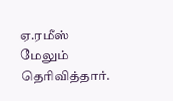ஏ.ரமீஸ் மேலும் தெரிவித்தார்.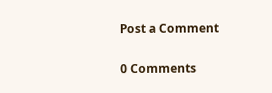Post a Comment

0 Comments